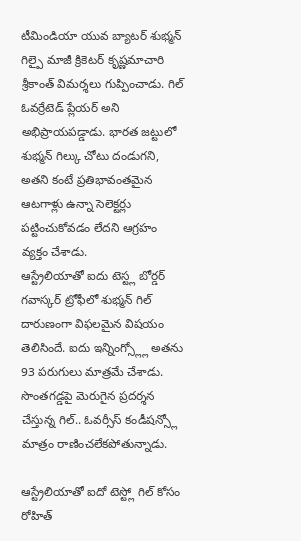టీమిండియా యువ బ్యాటర్ శుభ్మన్ గిల్పై మాజీ క్రికెటర్ కృష్ణమాచారి శ్రీకాంత్ విమర్శలు గుప్పించాడు. గిల్ ఓవర్రేటెడ్ ప్లేయర్ అని అభిప్రాయపడ్డాడు. భారత జట్టులో శుభ్మన్ గిల్కు చోటు దండుగని, అతని కంటే ప్రతిభావంతమైన ఆటగాళ్లు ఉన్నా సెలెక్టర్లు పట్టించుకోవడం లేదని ఆగ్రహం వ్యక్తం చేశాడు.
ఆస్ట్రేలియాతో ఐదు టెస్ట్ల బోర్డర్ గవాస్కర్ ట్రోఫీలో శుభ్మన్ గిల్ దారుణంగా విఫలమైన విషయం తెలిసిందే. ఐదు ఇన్నింగ్స్ల్లో అతను 93 పరుగులు మాత్రమే చేశాడు. సొంతగడ్డపై మెరుగైన ప్రదర్శన చేస్తున్న గిల్.. ఓవర్సీస్ కండీషన్స్లో మాత్రం రాణించలేకపోతున్నాడు.

ఆస్ట్రేలియాతో ఐదో టెస్ట్లో గిల్ కోసం రోహిత్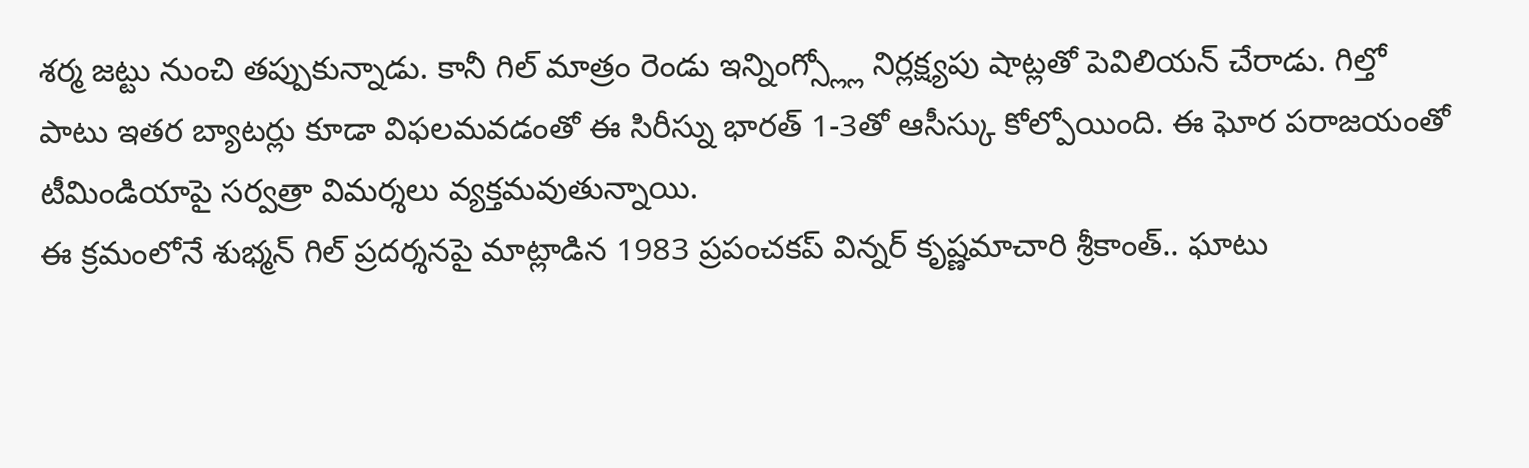శర్మ జట్టు నుంచి తప్పుకున్నాడు. కానీ గిల్ మాత్రం రెండు ఇన్నింగ్స్ల్లో నిర్లక్ష్యపు షాట్లతో పెవిలియన్ చేరాడు. గిల్తో పాటు ఇతర బ్యాటర్లు కూడా విఫలమవడంతో ఈ సిరీస్ను భారత్ 1-3తో ఆసీస్కు కోల్పోయింది. ఈ ఘోర పరాజయంతో టీమిండియాపై సర్వత్రా విమర్శలు వ్యక్తమవుతున్నాయి.
ఈ క్రమంలోనే శుభ్మన్ గిల్ ప్రదర్శనపై మాట్లాడిన 1983 ప్రపంచకప్ విన్నర్ కృష్ణమాచారి శ్రీకాంత్.. ఘాటు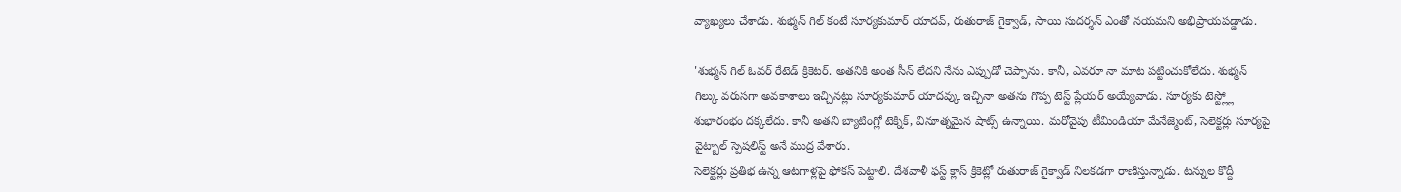వ్యాఖ్యలు చేశాడు. శుభ్మన్ గిల్ కంటే సూర్యకుమార్ యాదవ్, రుతురాజ్ గైక్వాడ్, సాయి సుదర్శన్ ఎంతో నయమని అభిప్రాయపడ్డాడు.

'శుభ్మన్ గిల్ ఓవర్ రేటెడ్ క్రికెటర్. అతనికి అంత సీన్ లేదని నేను ఎప్పుడో చెప్పాను. కానీ, ఎవరూ నా మాట పట్టించుకోలేదు. శుభ్మన్ గిల్కు వరుసగా అవకాశాలు ఇచ్చినట్లు సూర్యకుమార్ యాదవ్కు ఇచ్చినా అతను గొప్ప టెస్ట్ ప్లేయర్ అయ్యేవాడు. సూర్యకు టెస్ట్ల్లో శుభారంభం దక్కలేదు. కానీ అతని బ్యాటింగ్లో టెక్నిక్, వినూత్నమైన షాట్స్ ఉన్నాయి. మరోవైపు టీమిండియా మేనేజ్మెంట్, సెలెక్టర్లు సూర్యపై వైట్బాల్ స్పెషలిస్ట్ అనే ముద్ర వేశారు.
సెలెక్టర్లు ప్రతిభ ఉన్న ఆటగాళ్లపై ఫోకస్ పెట్టాలి. దేశవాళీ ఫస్ట్ క్లాస్ క్రికెట్లో రుతురాజ్ గైక్వాడ్ నిలకడగా రాణిస్తున్నాడు. టన్నుల కొద్దీ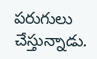పరుగులు చేస్తున్నాడు.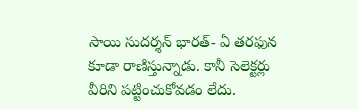సాయి సుదర్శన్ భారత్- ఏ తరఫున కూడా రాణిస్తున్నాడు. కానీ సెలెక్టర్లు వీరిని పట్టించుకోవడం లేదు.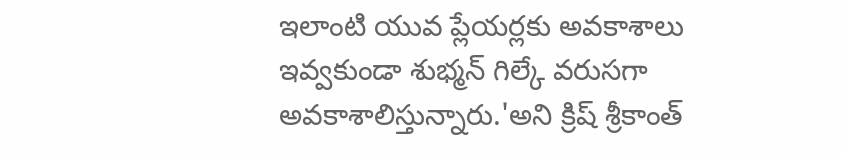ఇలాంటి యువ ప్లేయర్లకు అవకాశాలు ఇవ్వకుండా శుభ్మన్ గిల్కే వరుసగా అవకాశాలిస్తున్నారు.'అని క్రిష్ శ్రీకాంత్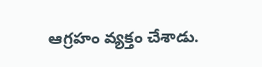ఆగ్రహం వ్యక్తం చేశాడు.